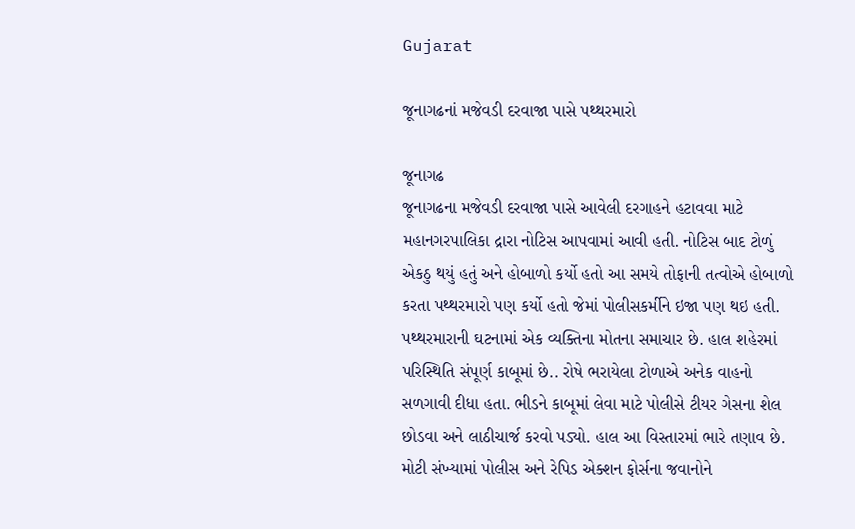Gujarat

જૂનાગઢનાં મજેવડી દરવાજા પાસે પથ્થરમારો

જૂનાગઢ
જૂનાગઢના મજેવડી દરવાજા પાસે આવેલી દરગાહને હટાવવા માટે મહાનગરપાલિકા દ્રારા નોટિસ આપવામાં આવી હતી. નોટિસ બાદ ટોળું એકઠુ થયું હતું અને હોબાળો કર્યો હતો આ સમયે તોફાની તત્વોએ હોબાળો કરતા પથ્થરમારો પણ કર્યો હતો જેમાં પોલીસકર્મીને ઇજા પણ થઇ હતી. પથ્થરમારાની ઘટનામાં એક વ્યક્તિના મોતના સમાચાર છે. હાલ શહેરમાં પરિસ્થિતિ સંપૂર્ણ કાબૂમાં છે.. રોષે ભરાયેલા ટોળાએ અનેક વાહનો સળગાવી દીધા હતા. ભીડને કાબૂમાં લેવા માટે પોલીસે ટીયર ગેસના શેલ છોડવા અને લાઠીચાર્જ કરવો પડ્યો. હાલ આ વિસ્તારમાં ભારે તણાવ છે. મોટી સંખ્યામાં પોલીસ અને રેપિડ એક્શન ફોર્સના જવાનોને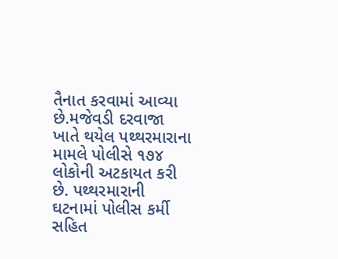તૈનાત કરવામાં આવ્યા છે.મજેવડી દરવાજા ખાતે થયેલ પથ્થરમારાના મામલે પોલીસે ૧૭૪ લોકોની અટકાયત કરી છે. પથ્થરમારાની ઘટનામાં પોલીસ કર્મી સહિત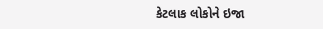કેટલાક લોકોને ઇજા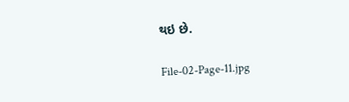થઇ છે.

File-02-Page-11.jpg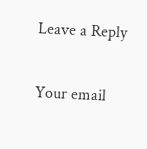Leave a Reply

Your email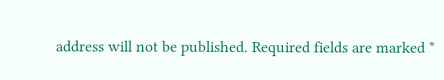address will not be published. Required fields are marked *